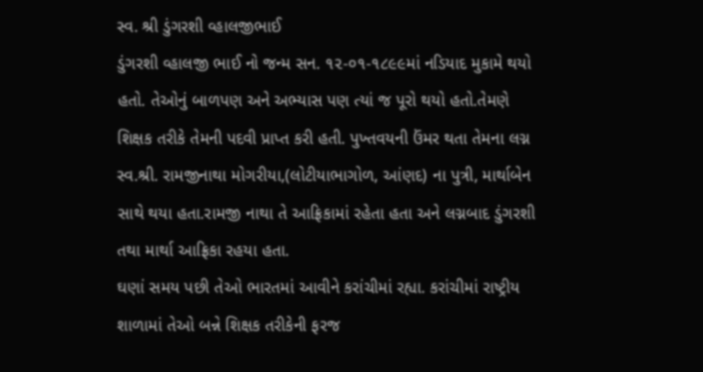સ્વ. શ્રી ડુંગરશી વ્હાલજીભાઈ
ડુંગરશી વ્હાલજી ભાઈ નો જન્મ સન. ૧૨-૦૧-૧૮૯૯માં નડિયાદ મુકામે થયો હતો. તેઓનું બાળપણ અને અભ્યાસ પણ ત્યાં જ પૂરો થયો હતો.તેમણે શિક્ષક તરીકે તેમની પદવી પ્રાપ્ત કરી હતી. પુખ્તવયની ઉંમર થતા તેમના લગ્ન સ્વ.શ્રી. રામજીનાથા મોગરીયા,(લોટીયાભાગોળ, આંણદ) ના પુત્રી, માર્થાબેન સાથે થયા હતા.રામજી નાથા તે આફ્રિકામાં રહેતા હતા અને લગ્નબાદ ડુંગરશી તથા માર્થા આફ્રિકા રહયા હતા.
ઘણાં સમય પછી તેઓ ભારતમાં આવીને કરાંચીમાં રહ્યા. કરાંચીમાં રાષ્ટ્રીય શાળામાં તેઓ બન્ને શિક્ષક તરીકેની ફરજ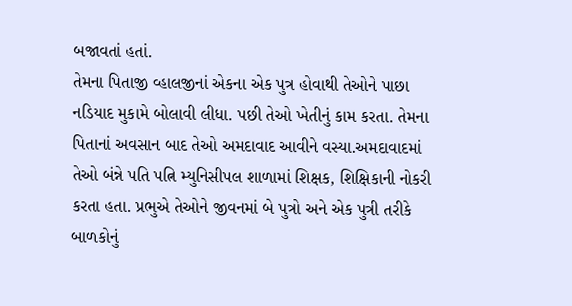બજાવતાં હતાં.
તેમના પિતાજી વ્હાલજીનાં એકના એક પુત્ર હોવાથી તેઓને પાછા નડિયાદ મુકામે બોલાવી લીધા. પછી તેઓ ખેતીનું કામ કરતા. તેમના પિતાનાં અવસાન બાદ તેઓ અમદાવાદ આવીને વસ્યા.અમદાવાદમાં તેઓ બંન્ને પતિ પત્નિ મ્યુનિસીપલ શાળામાં શિક્ષક, શિક્ષિકાની નોકરી કરતા હતા. પ્રભુએ તેઓને જીવનમાં બે પુત્રો અને એક પુત્રી તરીકે બાળકોનું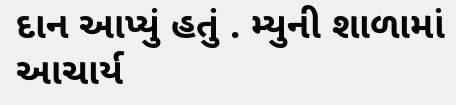દાન આપ્યું હતું . મ્યુની શાળામાં આચાર્ય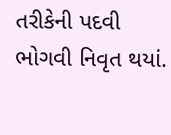તરીકેની પદવી ભોગવી નિવૃત થયાં.